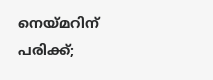നെയ്മറിന് പരിക്ക്;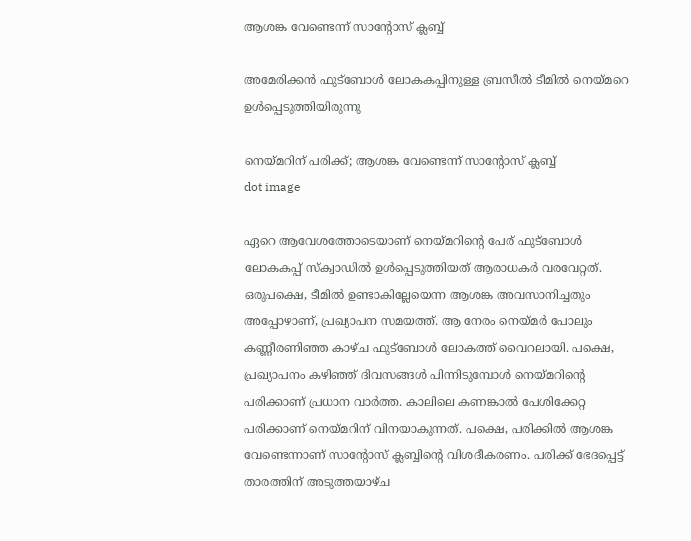ആശങ്ക വേണ്ടെന്ന് സാന്റോസ് ക്ലബ്ബ്

അമേരിക്കന്‍ ഫുട്‌ബോള്‍ ലോകകപ്പിനുള്ള ബ്രസീല്‍ ടീമില്‍ നെയ്മറെ ഉള്‍പ്പെടുത്തിയിരുന്നു

നെയ്മറിന് പരിക്ക്; ആശങ്ക വേണ്ടെന്ന് സാന്റോസ് ക്ലബ്ബ്
dot image

ഏറെ ആവേശത്തോടെയാണ് നെയ്മറിന്റെ പേര് ഫുട്‌ബോള്‍ ലോകകപ്പ് സ്‌ക്വാഡില്‍ ഉള്‍പ്പെടുത്തിയത് ആരാധകര്‍ വരവേറ്റത്. ഒരുപക്ഷെ, ടീമില്‍ ഉണ്ടാകില്ലേയെന്ന ആശങ്ക അവസാനിച്ചതും അപ്പോഴാണ്, പ്രഖ്യാപന സമയത്ത്. ആ നേരം നെയ്മര്‍ പോലും കണ്ണീരണിഞ്ഞ കാഴ്ച ഫുട്‌ബോള്‍ ലോകത്ത് വൈറലായി. പക്ഷെ, പ്രഖ്യാപനം കഴിഞ്ഞ് ദിവസങ്ങള്‍ പിന്നിടുമ്പോള്‍ നെയ്മറിന്റെ പരിക്കാണ് പ്രധാന വാര്‍ത്ത. കാലിലെ കണങ്കാല്‍ പേശിക്കേറ്റ പരിക്കാണ് നെയ്മറിന് വിനയാകുന്നത്. പക്ഷെ, പരിക്കില്‍ ആശങ്ക വേണ്ടെന്നാണ് സാന്റോസ് ക്ലബ്ബിന്റെ വിശദീകരണം. പരിക്ക് ഭേദപ്പെട്ട് താരത്തിന് അടുത്തയാഴ്ച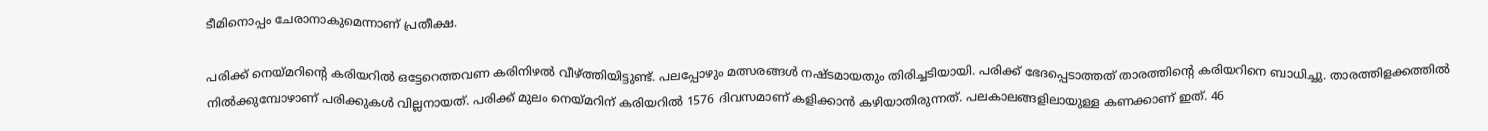ടീമിനൊപ്പം ചേരാനാകുമെന്നാണ് പ്രതീക്ഷ.

പരിക്ക് നെയ്മറിന്റെ കരിയറില്‍ ഒട്ടേറെത്തവണ കരിനിഴല്‍ വീഴ്ത്തിയിട്ടുണ്ട്. പലപ്പോഴും മത്സരങ്ങള്‍ നഷ്ടമായതും തിരിച്ചടിയായി. പരിക്ക് ഭേദപ്പെടാത്തത് താരത്തിന്റെ കരിയറിനെ ബാധിച്ചു. താരത്തിളക്കത്തില്‍ നില്‍ക്കുമ്പോഴാണ് പരിക്കുകള്‍ വില്ലനായത്. പരിക്ക് മുലം നെയ്മറിന് കരിയറില്‍ 1576 ദിവസമാണ് കളിക്കാന്‍ കഴിയാതിരുന്നത്. പലകാലങ്ങളിലായുള്ള കണക്കാണ് ഇത്. 46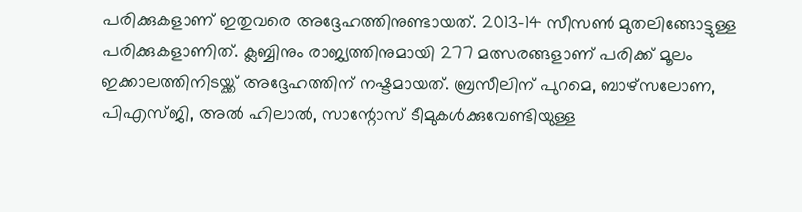പരിക്കുകളാണ് ഇതുവരെ അദ്ദേഹത്തിനുണ്ടായത്. 2013-14 സീസണ്‍ മുതലിങ്ങോട്ടുള്ള പരിക്കുകളാണിത്. ക്ലബ്ബിനും രാജ്യത്തിനുമായി 277 മത്സരങ്ങളാണ് പരിക്ക് മൂലം ഇക്കാലത്തിനിടയ്ക്ക് അദ്ദേഹത്തിന് നഷ്ടമായത്. ബ്രസീലിന് പുറമെ, ബാഴ്‌സലോണ, പിഎസ്ജി, അല്‍ ഹിലാല്‍, സാന്റോസ് ടീമുകള്‍ക്കുവേണ്ടിയുള്ള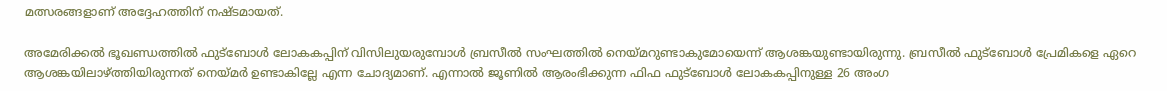മത്സരങ്ങളാണ് അദ്ദേഹത്തിന് നഷ്ടമായത്.

അമേരിക്കല്‍ ഭൂഖണ്ഡത്തില്‍ ഫുട്ബോള്‍ ലോകകപ്പിന് വിസിലുയരുമ്പോള്‍ ബ്രസീല്‍ സംഘത്തില്‍ നെയ്മറുണ്ടാകുമോയെന്ന് ആശങ്കയുണ്ടായിരുന്നു. ബ്രസീല്‍ ഫുട്ബോള്‍ പ്രേമികളെ ഏറെ ആശങ്കയിലാഴ്ത്തിയിരുന്നത് നെയ്മര്‍ ഉണ്ടാകില്ലേ എന്ന ചോദ്യമാണ്. എന്നാല്‍ ജൂണില്‍ ആരംഭിക്കുന്ന ഫിഫ ഫുട്‌ബോള്‍ ലോകകപ്പിനുള്ള 26 അംഗ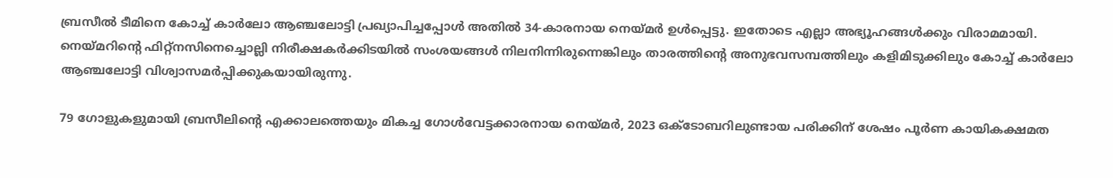ബ്രസീല്‍ ടീമിനെ കോച്ച് കാര്‍ലോ ആഞ്ചലോട്ടി പ്രഖ്യാപിച്ചപ്പോള്‍ അതില്‍ 34-കാരനായ നെയ്മര്‍ ഉള്‍പ്പെട്ടു. ഇതോടെ എല്ലാ അഭ്യൂഹങ്ങള്‍ക്കും വിരാമമായി. നെയ്മറിന്റെ ഫിറ്റ്‌നസിനെച്ചൊല്ലി നിരീക്ഷകര്‍ക്കിടയില്‍ സംശയങ്ങള്‍ നിലനിന്നിരുന്നെങ്കിലും താരത്തിന്റെ അനുഭവസമ്പത്തിലും കളിമിടുക്കിലും കോച്ച് കാര്‍ലോ ആഞ്ചലോട്ടി വിശ്വാസമര്‍പ്പിക്കുകയായിരുന്നു.

79 ഗോളുകളുമായി ബ്രസീലിന്റെ എക്കാലത്തെയും മികച്ച ഗോള്‍വേട്ടക്കാരനായ നെയ്മര്‍, 2023 ഒക്ടോബറിലുണ്ടായ പരിക്കിന് ശേഷം പൂര്‍ണ കായികക്ഷമത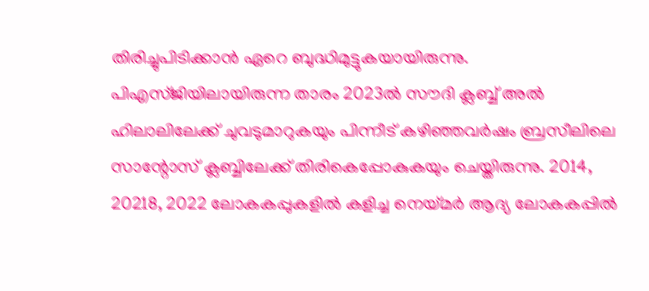തിരിച്ചുപിടിക്കാന്‍ ഏറെ ബുദ്ധിമുട്ടുകയായിരുന്നു. പിഎസ്ജിയിലായിരുന്ന താരം 2023ല്‍ സൗദി ക്ലബ്ബ് അല്‍ ഹിലാലിലേക്ക് ചുവടുമാറുകയും പിന്നീട് കഴിഞ്ഞവര്‍ഷം ബ്രസീലിലെ സാന്റോസ് ക്ലബ്ബിലേക്ക് തിരികെപ്പോകുകയും ചെയ്തിരുന്നു. 2014, 20218, 2022 ലോകകപ്പുകളില്‍ കളിച്ച നെയ്മര്‍ ആദ്യ ലോകകപ്പില്‍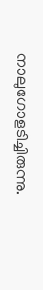നാലുഗോളടിച്ചിരുന്നു.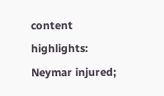content highlights: Neymar injured;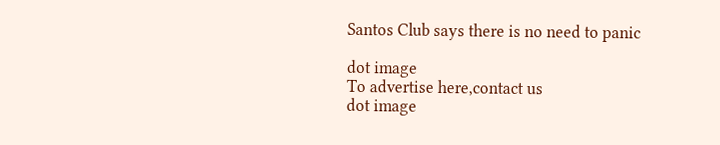Santos Club says there is no need to panic

dot image
To advertise here,contact us
dot image